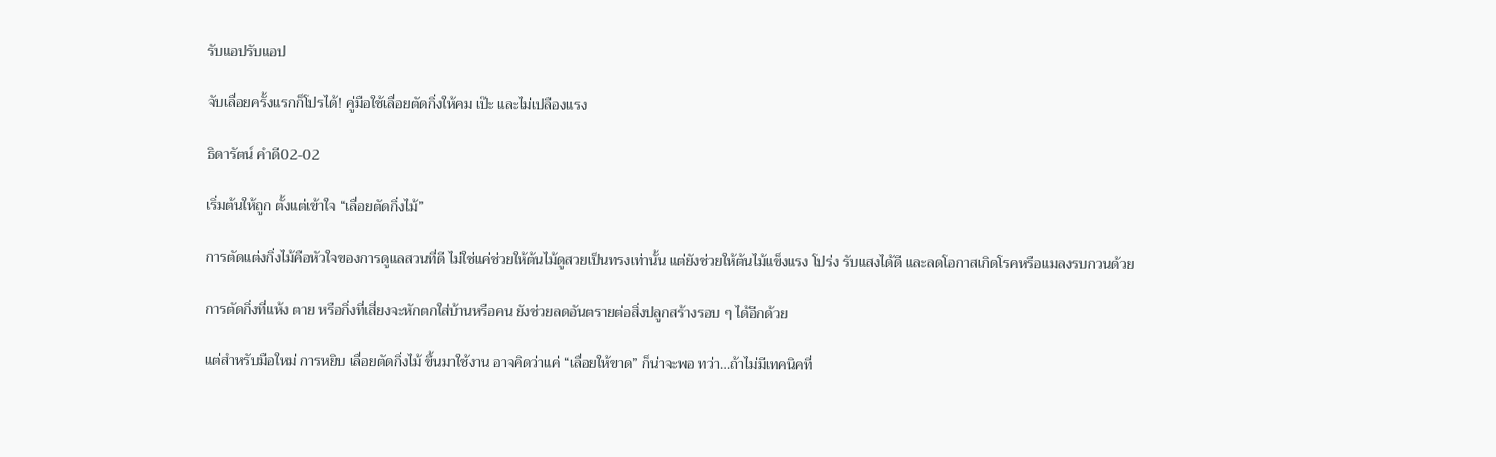รับแอปรับแอป

จับเลื่อยครั้งแรกก็โปรได้! คู่มือใช้เลื่อยตัดกิ่งให้คม เป๊ะ และไม่เปลืองแรง

ธิดารัตน์ คำดี02-02

เริ่มต้นให้ถูก ตั้งแต่เข้าใจ “เลื่อยตัดกิ่งไม้”

การตัดแต่งกิ่งไม้คือหัวใจของการดูแลสวนที่ดี ไม่ใช่แค่ช่วยให้ต้นไม้ดูสวยเป็นทรงเท่านั้น แต่ยังช่วยให้ต้นไม้แข็งแรง โปร่ง รับแสงได้ดี และลดโอกาสเกิดโรคหรือแมลงรบกวนด้วย

การตัดกิ่งที่แห้ง ตาย หรือกิ่งที่เสี่ยงจะหักตกใส่บ้านหรือคน ยังช่วยลดอันตรายต่อสิ่งปลูกสร้างรอบ ๆ ได้อีกด้วย

แต่สำหรับมือใหม่ การหยิบ เลื่อยตัดกิ่งไม้ ขึ้นมาใช้งาน อาจคิดว่าแค่ “เลื่อยให้ขาด” ก็น่าจะพอ ทว่า…ถ้าไม่มีเทคนิคที่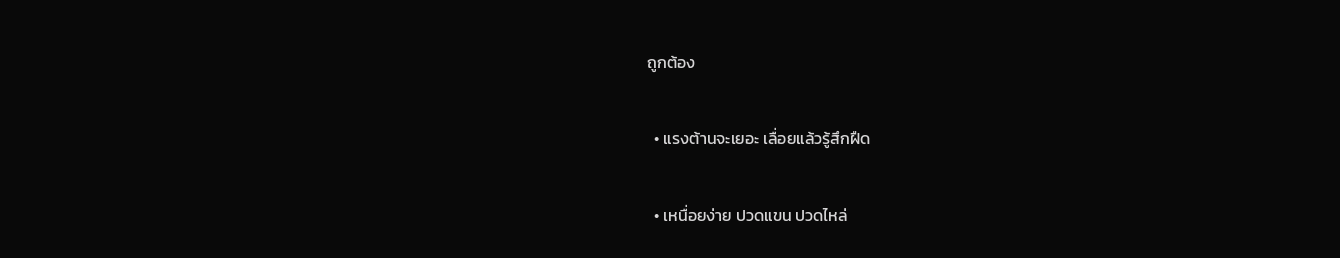ถูกต้อง

  • แรงต้านจะเยอะ เลื่อยแล้วรู้สึกฝืด

  • เหนื่อยง่าย ปวดแขน ปวดไหล่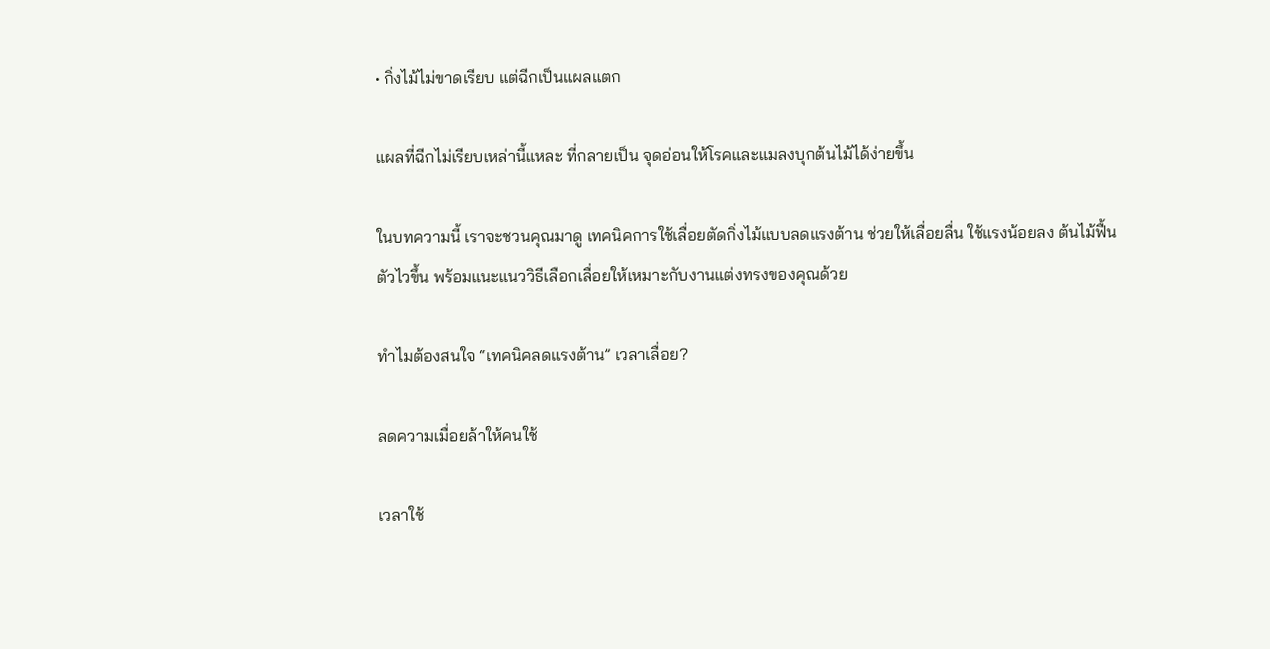• กิ่งไม้ไม่ขาดเรียบ แต่ฉีกเป็นแผลแตก

แผลที่ฉีกไม่เรียบเหล่านี้แหละ ที่กลายเป็น จุดอ่อนให้โรคและแมลงบุกต้นไม้ได้ง่ายขึ้น

ในบทความนี้ เราจะชวนคุณมาดู เทคนิคการใช้เลื่อยตัดกิ่งไม้แบบลดแรงต้าน ช่วยให้เลื่อยลื่น ใช้แรงน้อยลง ต้นไม้ฟื้นตัวไวขึ้น พร้อมแนะแนววิธีเลือกเลื่อยให้เหมาะกับงานแต่งทรงของคุณด้วย

ทำไมต้องสนใจ “เทคนิคลดแรงต้าน” เวลาเลื่อย?

ลดความเมื่อยล้าให้คนใช้

เวลาใช้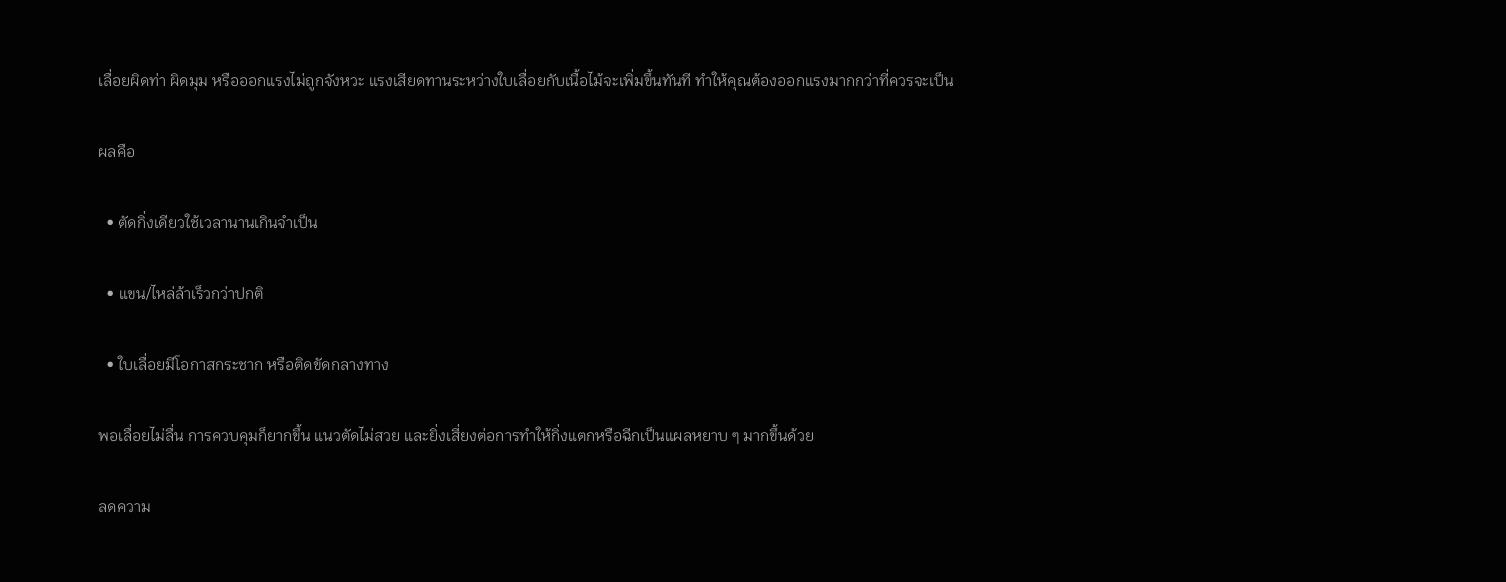เลื่อยผิดท่า ผิดมุม หรือออกแรงไม่ถูกจังหวะ แรงเสียดทานระหว่างใบเลื่อยกับเนื้อไม้จะเพิ่มขึ้นทันที ทำให้คุณต้องออกแรงมากกว่าที่ควรจะเป็น

ผลคือ

  • ตัดกิ่งเดียวใช้เวลานานเกินจำเป็น

  • แขน/ไหล่ล้าเร็วกว่าปกติ

  • ใบเลื่อยมีโอกาสกระชาก หรือติดขัดกลางทาง

พอเลื่อยไม่ลื่น การควบคุมก็ยากขึ้น แนวตัดไม่สวย และยิ่งเสี่ยงต่อการทำให้กิ่งแตกหรือฉีกเป็นแผลหยาบ ๆ มากขึ้นด้วย

ลดความ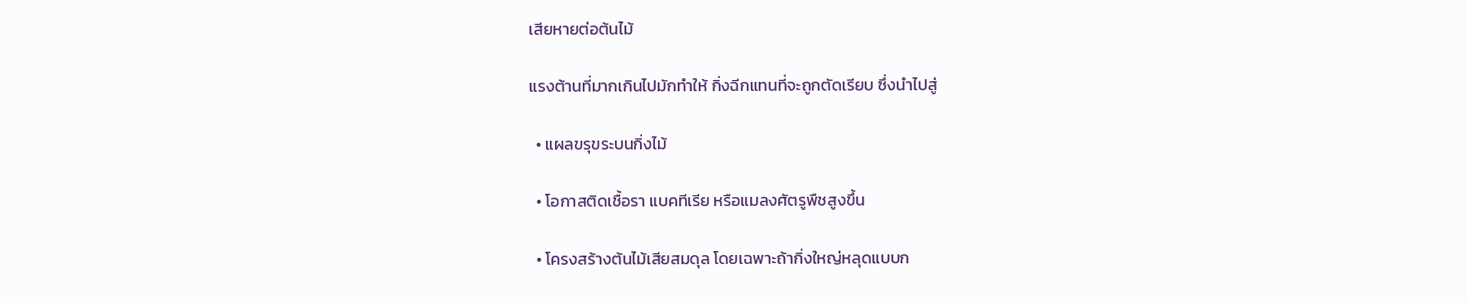เสียหายต่อต้นไม้

แรงต้านที่มากเกินไปมักทำให้ กิ่งฉีกแทนที่จะถูกตัดเรียบ ซึ่งนำไปสู่

  • แผลขรุขระบนกิ่งไม้

  • โอกาสติดเชื้อรา แบคทีเรีย หรือแมลงศัตรูพืชสูงขึ้น

  • โครงสร้างต้นไม้เสียสมดุล โดยเฉพาะถ้ากิ่งใหญ่หลุดแบบก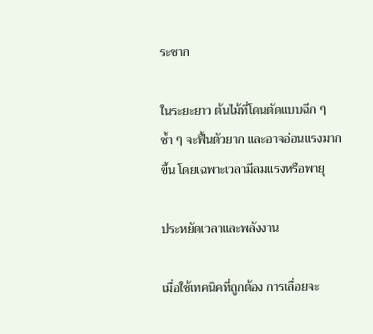ระชาก

ในระยะยาว ต้นไม้ที่โดนตัดแบบฉีก ๆ ซ้ำ ๆ จะฟื้นตัวยาก และอาจอ่อนแรงมากขึ้น โดยเฉพาะเวลามีลมแรงหรือพายุ

ประหยัดเวลาและพลังงาน

เมื่อใช้เทคนิคที่ถูกต้อง การเลื่อยจะ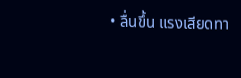• ลื่นขึ้น แรงเสียดทา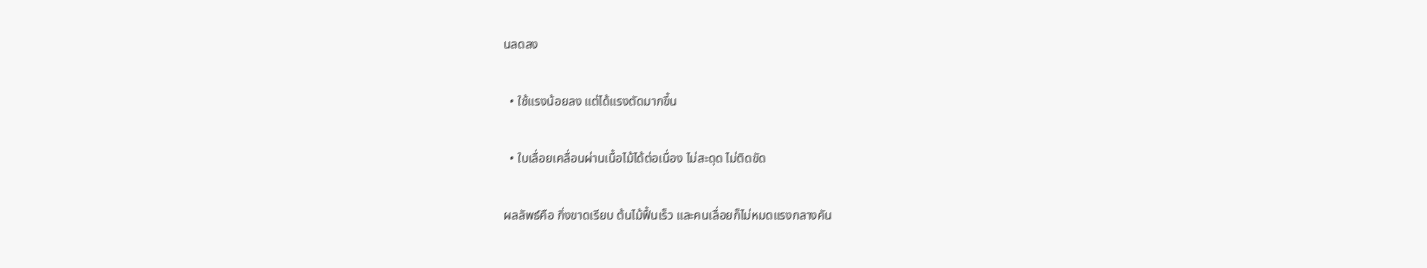นลดลง

  • ใช้แรงน้อยลง แต่ได้แรงตัดมากขึ้น

  • ใบเลื่อยเคลื่อนผ่านเนื้อไม้ได้ต่อเนื่อง ไม่สะดุด ไม่ติดขัด

ผลลัพธ์คือ กิ่งขาดเรียบ ต้นไม้ฟื้นเร็ว และคนเลื่อยก็ไม่หมดแรงกลางคัน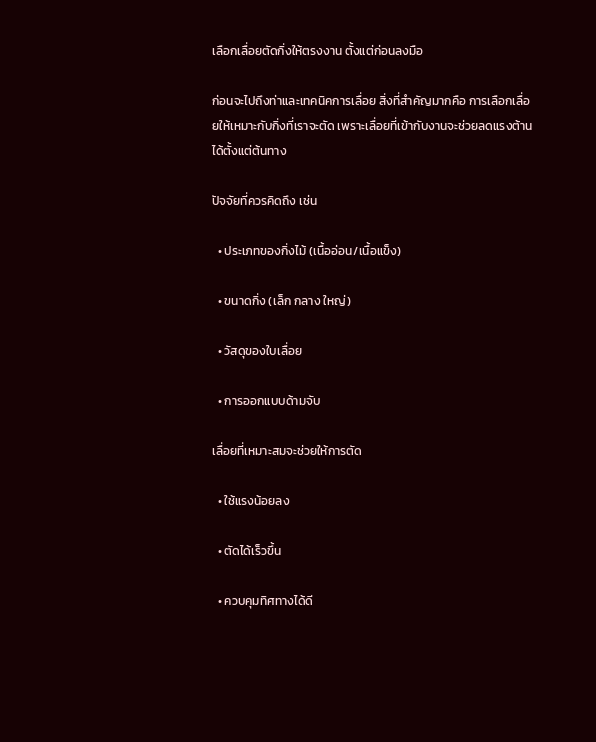เลือกเลื่อยตัดกิ่งให้ตรงงาน ตั้งแต่ก่อนลงมือ

ก่อนจะไปถึงท่าและเทคนิคการเลื่อย สิ่งที่สำคัญมากคือ การเลือกเลื่อยให้เหมาะกับกิ่งที่เราจะตัด เพราะเลื่อยที่เข้ากับงานจะช่วยลดแรงต้านได้ตั้งแต่ต้นทาง

ปัจจัยที่ควรคิดถึง เช่น

  • ประเภทของกิ่งไม้ (เนื้ออ่อน/เนื้อแข็ง)

  • ขนาดกิ่ง (เล็ก กลาง ใหญ่)

  • วัสดุของใบเลื่อย

  • การออกแบบด้ามจับ

เลื่อยที่เหมาะสมจะช่วยให้การตัด

  • ใช้แรงน้อยลง

  • ตัดได้เร็วขึ้น

  • ควบคุมทิศทางได้ดี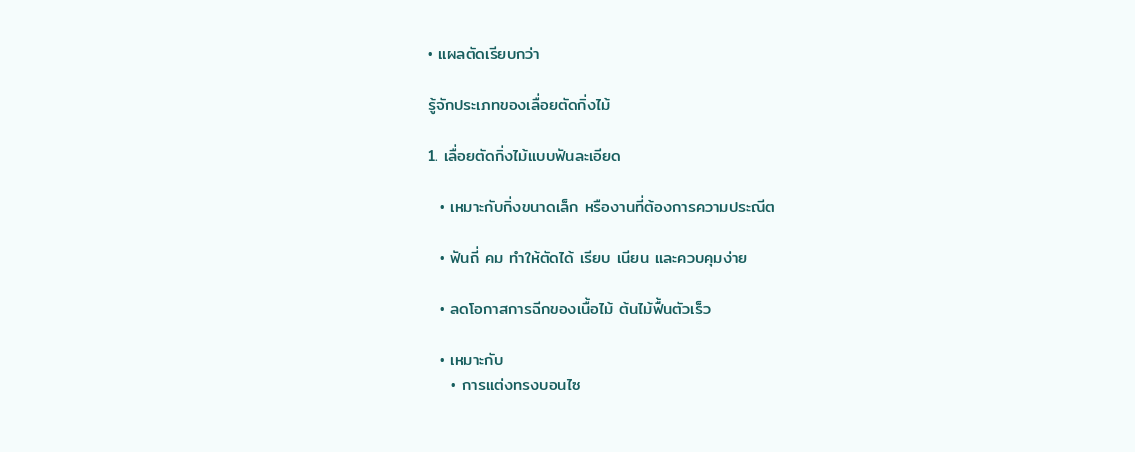• แผลตัดเรียบกว่า

รู้จักประเภทของเลื่อยตัดกิ่งไม้

1. เลื่อยตัดกิ่งไม้แบบฟันละเอียด

  • เหมาะกับกิ่งขนาดเล็ก หรืองานที่ต้องการความประณีต

  • ฟันถี่ คม ทำให้ตัดได้ เรียบ เนียน และควบคุมง่าย

  • ลดโอกาสการฉีกของเนื้อไม้ ต้นไม้ฟื้นตัวเร็ว

  • เหมาะกับ
    • การแต่งทรงบอนไซ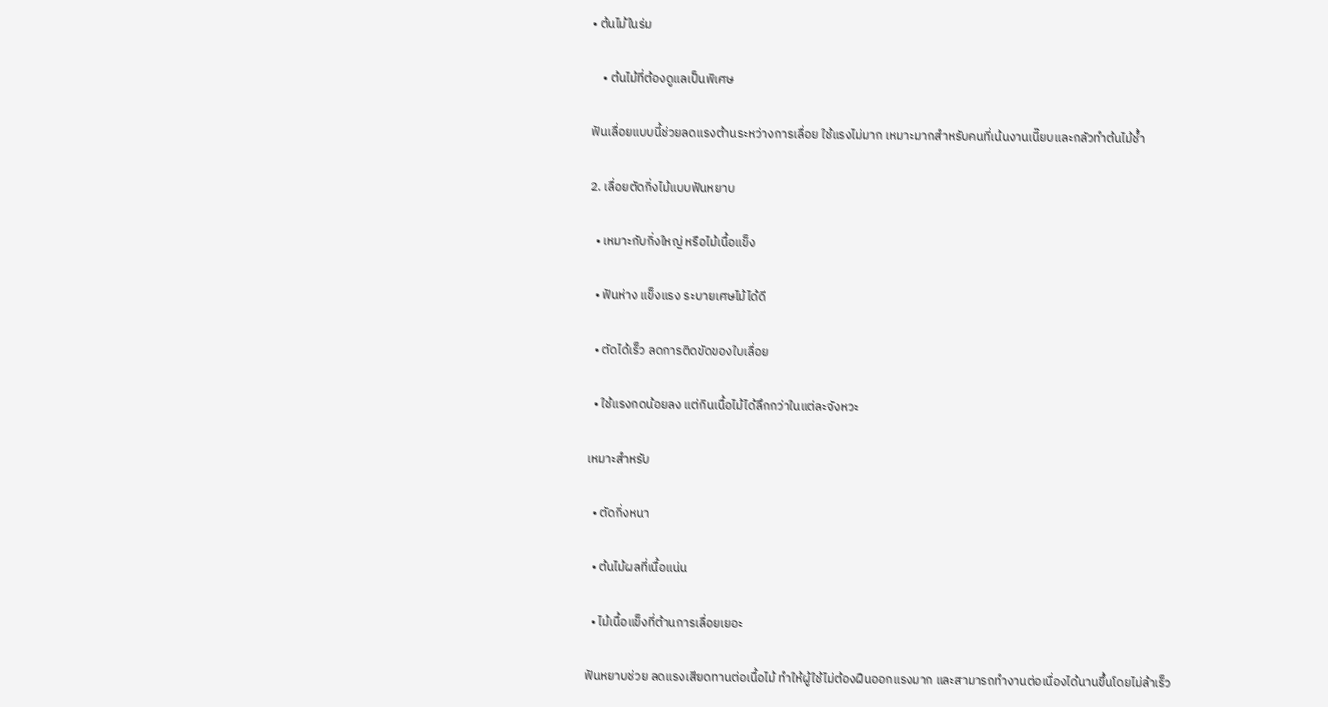• ต้นไม้ในร่ม

    • ต้นไม้ที่ต้องดูแลเป็นพิเศษ

ฟันเลื่อยแบบนี้ช่วยลดแรงต้านระหว่างการเลื่อย ใช้แรงไม่มาก เหมาะมากสำหรับคนที่เน้นงานเนี๊ยบและกลัวทำต้นไม้ช้ำ

2. เลื่อยตัดกิ่งไม้แบบฟันหยาบ

  • เหมาะกับกิ่งใหญ่ หรือไม้เนื้อแข็ง

  • ฟันห่าง แข็งแรง ระบายเศษไม้ได้ดี

  • ตัดได้เร็ว ลดการติดขัดของใบเลื่อย

  • ใช้แรงกดน้อยลง แต่กินเนื้อไม้ได้ลึกกว่าในแต่ละจังหวะ

เหมาะสำหรับ

  • ตัดกิ่งหนา

  • ต้นไม้ผลที่เนื้อแน่น

  • ไม้เนื้อแข็งที่ต้านการเลื่อยเยอะ

ฟันหยาบช่วย ลดแรงเสียดทานต่อเนื้อไม้ ทำให้ผู้ใช้ไม่ต้องฝืนออกแรงมาก และสามารถทำงานต่อเนื่องได้นานขึ้นโดยไม่ล้าเร็ว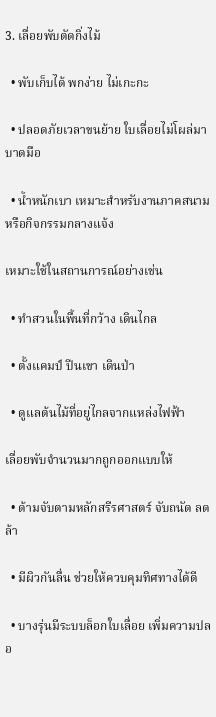3. เลื่อยพับตัดกิ่งไม้

  • พับเก็บได้ พกง่าย ไม่เกะกะ

  • ปลอดภัยเวลาขนย้าย ใบเลื่อยไม่โผล่มาบาดมือ

  • น้ำหนักเบา เหมาะสำหรับงานภาคสนามหรือกิจกรรมกลางแจ้ง

เหมาะใช้ในสถานการณ์อย่างเช่น

  • ทำสวนในพื้นที่กว้าง เดินไกล

  • ตั้งแคมป์ ปีนเขา เดินป่า

  • ดูแลต้นไม้ที่อยู่ไกลจากแหล่งไฟฟ้า

เลื่อยพับจำนวนมากถูกออกแบบให้

  • ด้ามจับตามหลักสรีรศาสตร์ จับถนัด ลดล้า

  • มีผิวกันลื่น ช่วยให้ควบคุมทิศทางได้ดี

  • บางรุ่นมีระบบล็อกใบเลื่อย เพิ่มความปลอ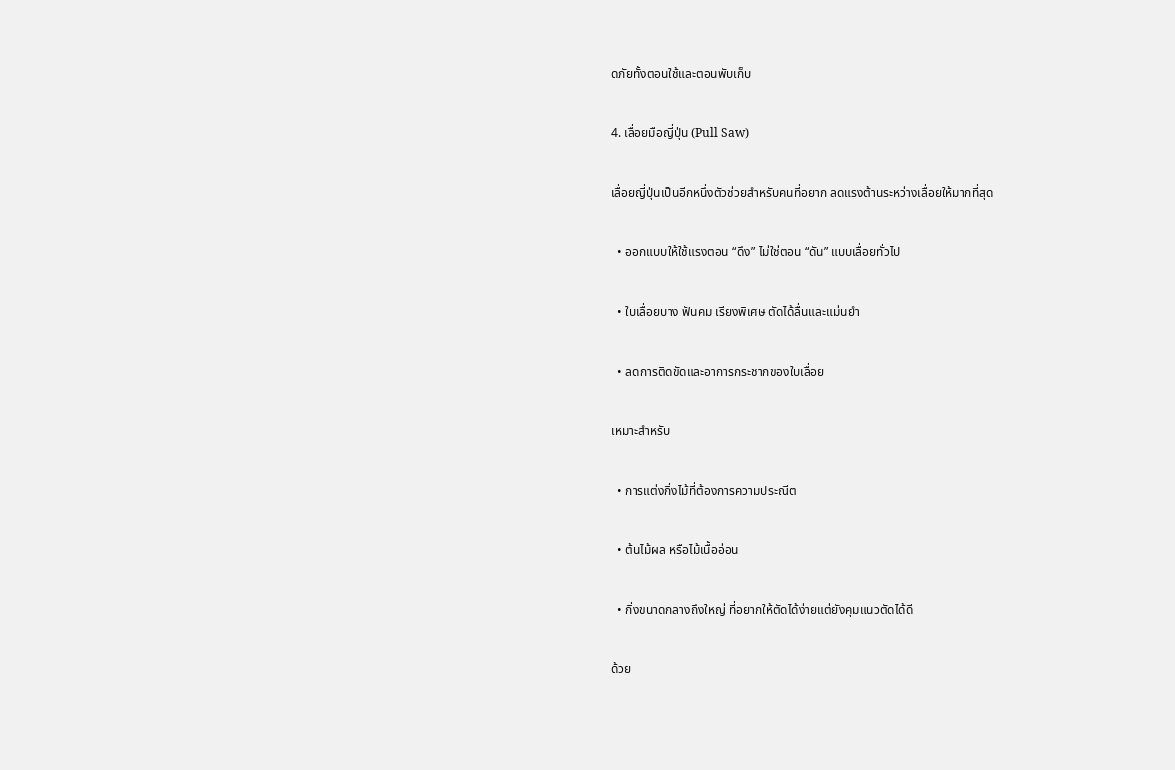ดภัยทั้งตอนใช้และตอนพับเก็บ

4. เลื่อยมือญี่ปุ่น (Pull Saw)

เลื่อยญี่ปุ่นเป็นอีกหนึ่งตัวช่วยสำหรับคนที่อยาก ลดแรงต้านระหว่างเลื่อยให้มากที่สุด

  • ออกแบบให้ใช้แรงตอน “ดึง” ไม่ใช่ตอน “ดัน” แบบเลื่อยทั่วไป

  • ใบเลื่อยบาง ฟันคม เรียงพิเศษ ตัดได้ลื่นและแม่นยำ

  • ลดการติดขัดและอาการกระชากของใบเลื่อย

เหมาะสำหรับ

  • การแต่งกิ่งไม้ที่ต้องการความประณีต

  • ต้นไม้ผล หรือไม้เนื้ออ่อน

  • กิ่งขนาดกลางถึงใหญ่ ที่อยากให้ตัดได้ง่ายแต่ยังคุมแนวตัดได้ดี

ด้วย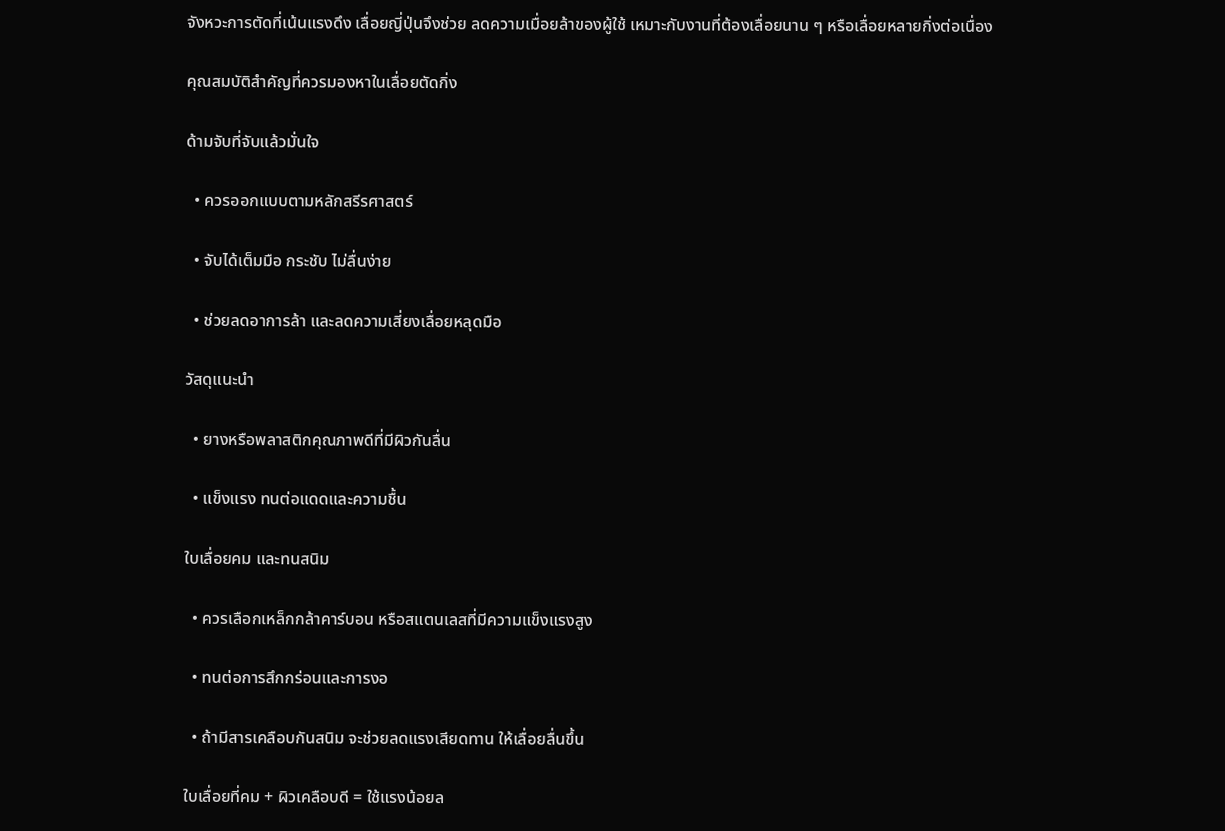จังหวะการตัดที่เน้นแรงดึง เลื่อยญี่ปุ่นจึงช่วย ลดความเมื่อยล้าของผู้ใช้ เหมาะกับงานที่ต้องเลื่อยนาน ๆ หรือเลื่อยหลายกิ่งต่อเนื่อง

คุณสมบัติสำคัญที่ควรมองหาในเลื่อยตัดกิ่ง

ด้ามจับที่จับแล้วมั่นใจ

  • ควรออกแบบตามหลักสรีรศาสตร์

  • จับได้เต็มมือ กระชับ ไม่ลื่นง่าย

  • ช่วยลดอาการล้า และลดความเสี่ยงเลื่อยหลุดมือ

วัสดุแนะนำ

  • ยางหรือพลาสติกคุณภาพดีที่มีผิวกันลื่น

  • แข็งแรง ทนต่อแดดและความชื้น

ใบเลื่อยคม และทนสนิม

  • ควรเลือกเหล็กกล้าคาร์บอน หรือสแตนเลสที่มีความแข็งแรงสูง

  • ทนต่อการสึกกร่อนและการงอ

  • ถ้ามีสารเคลือบกันสนิม จะช่วยลดแรงเสียดทาน ให้เลื่อยลื่นขึ้น

ใบเลื่อยที่คม + ผิวเคลือบดี = ใช้แรงน้อยล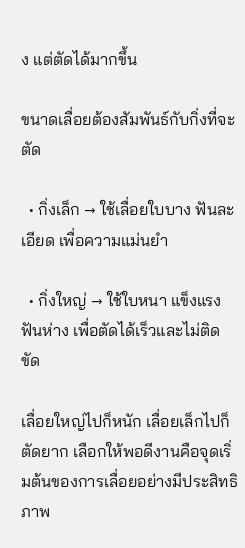ง แต่ตัดได้มากขึ้น

ขนาดเลื่อยต้องสัมพันธ์กับกิ่งที่จะตัด

  • กิ่งเล็ก → ใช้เลื่อยใบบาง ฟันละเอียด เพื่อความแม่นยำ

  • กิ่งใหญ่ → ใช้ใบหนา แข็งแรง ฟันห่าง เพื่อตัดได้เร็วและไม่ติดขัด

เลื่อยใหญ่ไปก็หนัก เลื่อยเล็กไปก็ตัดยาก เลือกให้พอดีงานคือจุดเริ่มต้นของการเลื่อยอย่างมีประสิทธิภาพ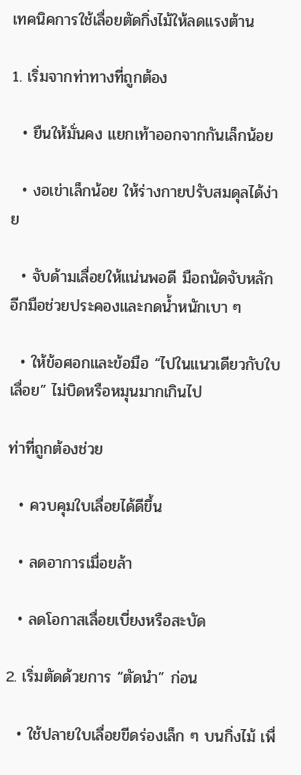เทคนิคการใช้เลื่อยตัดกิ่งไม้ให้ลดแรงต้าน

1. เริ่มจากท่าทางที่ถูกต้อง

  • ยืนให้มั่นคง แยกเท้าออกจากกันเล็กน้อย

  • งอเข่าเล็กน้อย ให้ร่างกายปรับสมดุลได้ง่าย

  • จับด้ามเลื่อยให้แน่นพอดี มือถนัดจับหลัก อีกมือช่วยประคองและกดน้ำหนักเบา ๆ

  • ให้ข้อศอกและข้อมือ “ไปในแนวเดียวกับใบเลื่อย” ไม่บิดหรือหมุนมากเกินไป

ท่าที่ถูกต้องช่วย

  • ควบคุมใบเลื่อยได้ดีขึ้น

  • ลดอาการเมื่อยล้า

  • ลดโอกาสเลื่อยเบี่ยงหรือสะบัด

2. เริ่มตัดด้วยการ “ตัดนำ” ก่อน

  • ใช้ปลายใบเลื่อยขีดร่องเล็ก ๆ บนกิ่งไม้ เพื่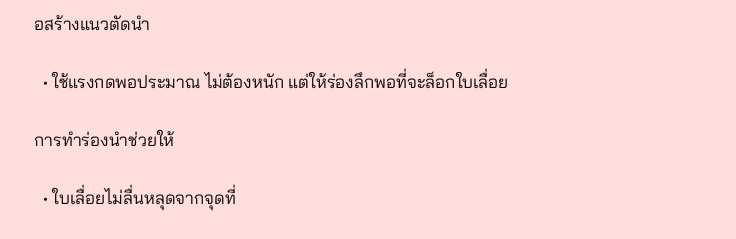อสร้างแนวตัดนำ

  • ใช้แรงกดพอประมาณ ไม่ต้องหนัก แต่ให้ร่องลึกพอที่จะล็อกใบเลื่อย

การทำร่องนำช่วยให้

  • ใบเลื่อยไม่ลื่นหลุดจากจุดที่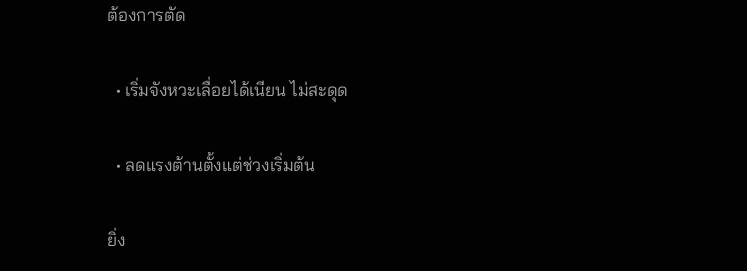ต้องการตัด

  • เริ่มจังหวะเลื่อยได้เนียน ไม่สะดุด

  • ลดแรงต้านตั้งแต่ช่วงเริ่มต้น

ยิ่ง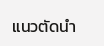แนวตัดนำ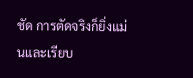ชัด การตัดจริงก็ยิ่งแม่นและเรียบ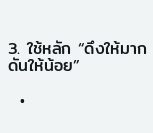3. ใช้หลัก “ดึงให้มาก ดันให้น้อย”

  •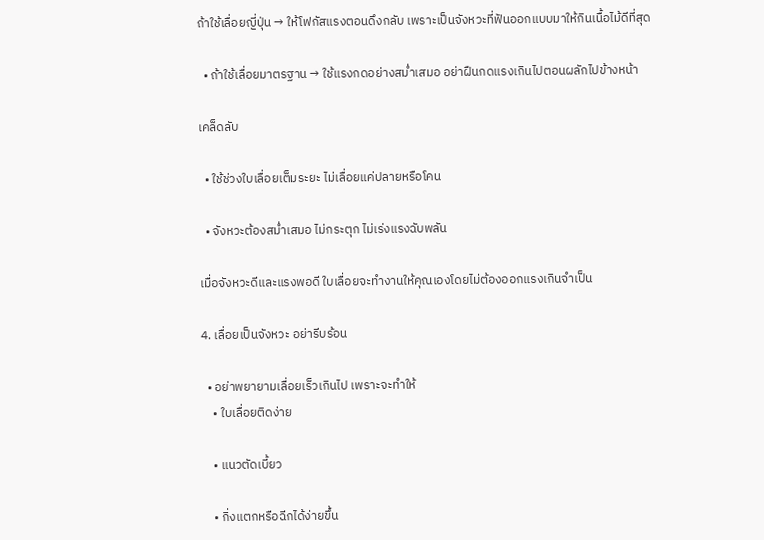ถ้าใช้เลื่อยญี่ปุ่น → ให้โฟกัสแรงตอนดึงกลับ เพราะเป็นจังหวะที่ฟันออกแบบมาให้กินเนื้อไม้ดีที่สุด

  • ถ้าใช้เลื่อยมาตรฐาน → ใช้แรงกดอย่างสม่ำเสมอ อย่าฝืนกดแรงเกินไปตอนผลักไปข้างหน้า

เคล็ดลับ

  • ใช้ช่วงใบเลื่อยเต็มระยะ ไม่เลื่อยแค่ปลายหรือโคน

  • จังหวะต้องสม่ำเสมอ ไม่กระตุก ไม่เร่งแรงฉับพลัน

เมื่อจังหวะดีและแรงพอดี ใบเลื่อยจะทำงานให้คุณเองโดยไม่ต้องออกแรงเกินจำเป็น

4. เลื่อยเป็นจังหวะ อย่ารีบร้อน

  • อย่าพยายามเลื่อยเร็วเกินไป เพราะจะทำให้
    • ใบเลื่อยติดง่าย

    • แนวตัดเบี้ยว

    • กิ่งแตกหรือฉีกได้ง่ายขึ้น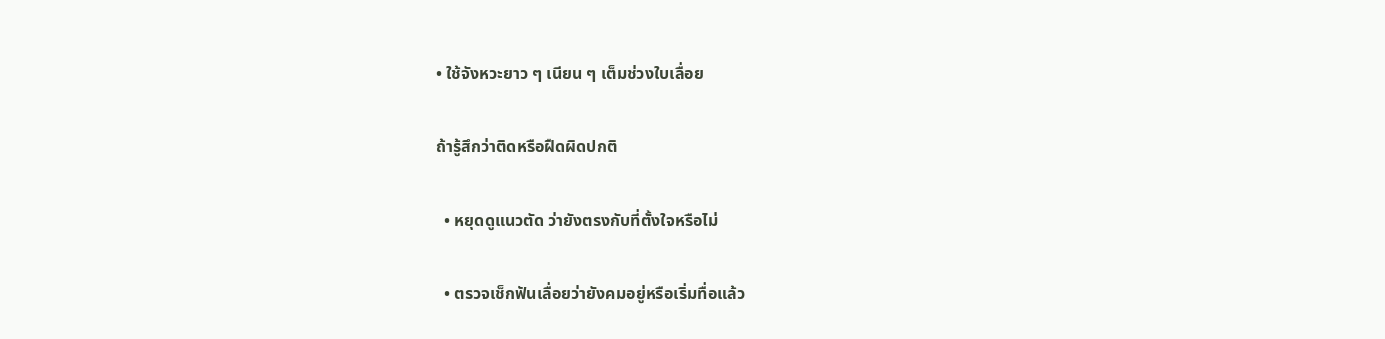• ใช้จังหวะยาว ๆ เนียน ๆ เต็มช่วงใบเลื่อย

ถ้ารู้สึกว่าติดหรือฝืดผิดปกติ

  • หยุดดูแนวตัด ว่ายังตรงกับที่ตั้งใจหรือไม่

  • ตรวจเช็กฟันเลื่อยว่ายังคมอยู่หรือเริ่มทื่อแล้ว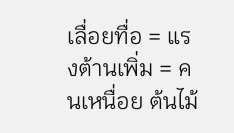เลื่อยทื่อ = แรงต้านเพิ่ม = คนเหนื่อย ต้นไม้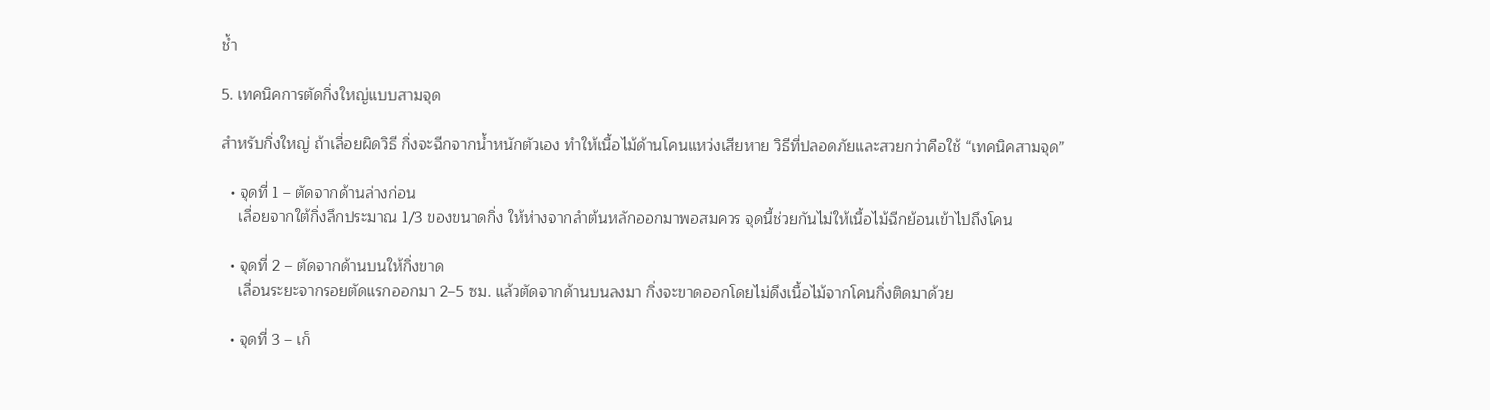ช้ำ

5. เทคนิคการตัดกิ่งใหญ่แบบสามจุด

สำหรับกิ่งใหญ่ ถ้าเลื่อยผิดวิธี กิ่งจะฉีกจากน้ำหนักตัวเอง ทำให้เนื้อไม้ด้านโคนแหว่งเสียหาย วิธีที่ปลอดภัยและสวยกว่าคือใช้ “เทคนิคสามจุด”

  • จุดที่ 1 – ตัดจากด้านล่างก่อน
    เลื่อยจากใต้กิ่งลึกประมาณ 1/3 ของขนาดกิ่ง ให้ห่างจากลำต้นหลักออกมาพอสมควร จุดนี้ช่วยกันไม่ให้เนื้อไม้ฉีกย้อนเข้าไปถึงโคน

  • จุดที่ 2 – ตัดจากด้านบนให้กิ่งขาด
    เลื่อนระยะจากรอยตัดแรกออกมา 2–5 ซม. แล้วตัดจากด้านบนลงมา กิ่งจะขาดออกโดยไม่ดึงเนื้อไม้จากโคนกิ่งติดมาด้วย

  • จุดที่ 3 – เก็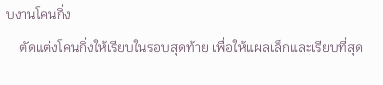บงานโคนกิ่ง
    ตัดแต่งโคนกิ่งให้เรียบในรอบสุดท้าย เพื่อให้แผลเล็กและเรียบที่สุด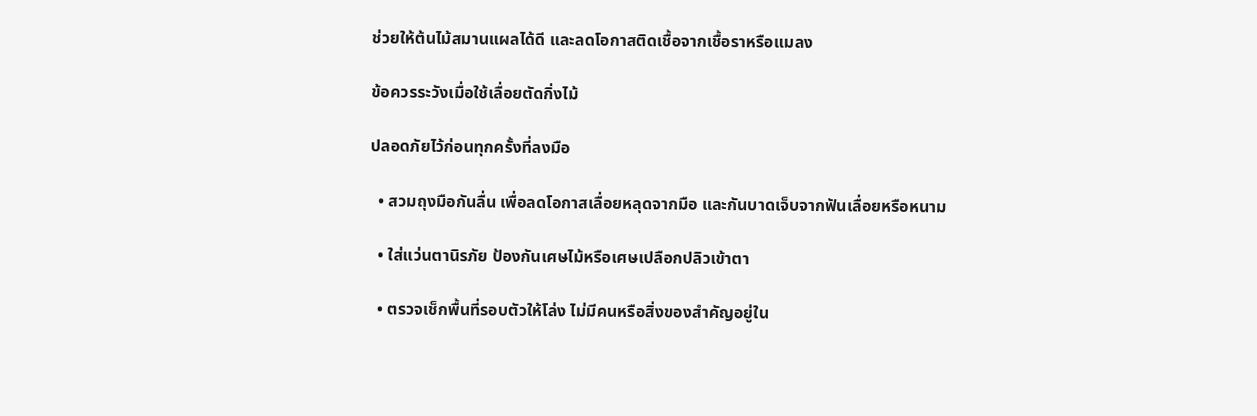ช่วยให้ต้นไม้สมานแผลได้ดี และลดโอกาสติดเชื้อจากเชื้อราหรือแมลง

ข้อควรระวังเมื่อใช้เลื่อยตัดกิ่งไม้

ปลอดภัยไว้ก่อนทุกครั้งที่ลงมือ

  • สวมถุงมือกันลื่น เพื่อลดโอกาสเลื่อยหลุดจากมือ และกันบาดเจ็บจากฟันเลื่อยหรือหนาม

  • ใส่แว่นตานิรภัย ป้องกันเศษไม้หรือเศษเปลือกปลิวเข้าตา

  • ตรวจเช็กพื้นที่รอบตัวให้โล่ง ไม่มีคนหรือสิ่งของสำคัญอยู่ใน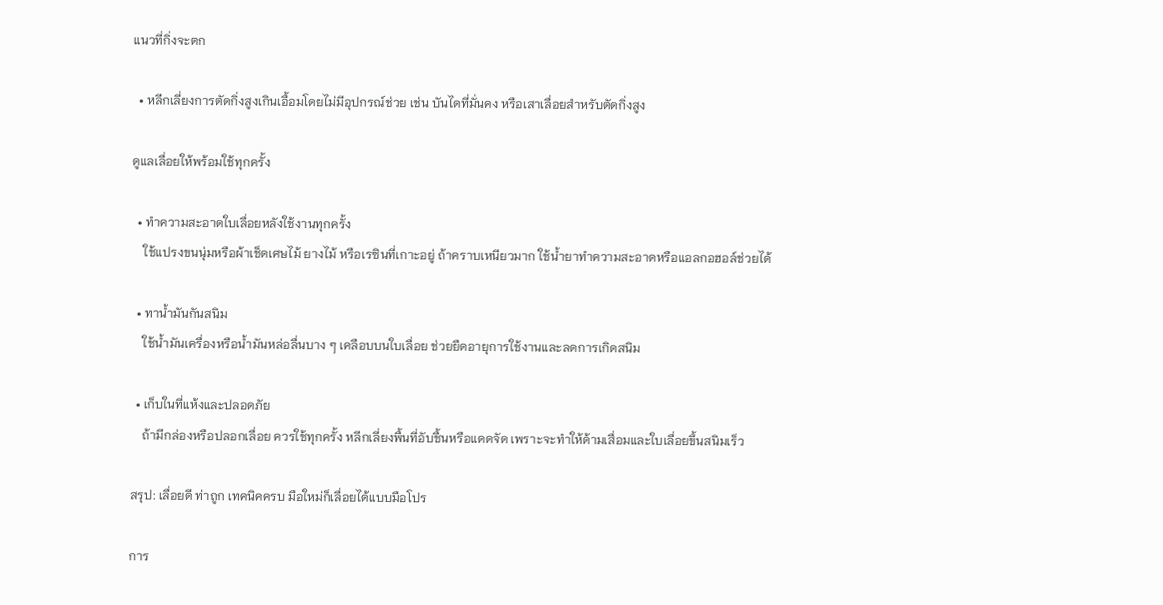แนวที่กิ่งจะตก

  • หลีกเลี่ยงการตัดกิ่งสูงเกินเอื้อมโดยไม่มีอุปกรณ์ช่วย เช่น บันไดที่มั่นคง หรือเสาเลื่อยสำหรับตัดกิ่งสูง

ดูแลเลื่อยให้พร้อมใช้ทุกครั้ง

  • ทำความสะอาดใบเลื่อยหลังใช้งานทุกครั้ง
    ใช้แปรงขนนุ่มหรือผ้าเช็ดเศษไม้ ยางไม้ หรือเรซินที่เกาะอยู่ ถ้าคราบเหนียวมาก ใช้น้ำยาทำความสะอาดหรือแอลกอฮอล์ช่วยได้

  • ทาน้ำมันกันสนิม
    ใช้น้ำมันเครื่องหรือน้ำมันหล่อลื่นบาง ๆ เคลือบบนใบเลื่อย ช่วยยืดอายุการใช้งานและลดการเกิดสนิม

  • เก็บในที่แห้งและปลอดภัย
    ถ้ามีกล่องหรือปลอกเลื่อย ควรใช้ทุกครั้ง หลีกเลี่ยงพื้นที่อับชื้นหรือแดดจัด เพราะจะทำให้ด้ามเสื่อมและใบเลื่อยขึ้นสนิมเร็ว

สรุป: เลื่อยดี ท่าถูก เทคนิคครบ มือใหม่ก็เลื่อยได้แบบมือโปร

การ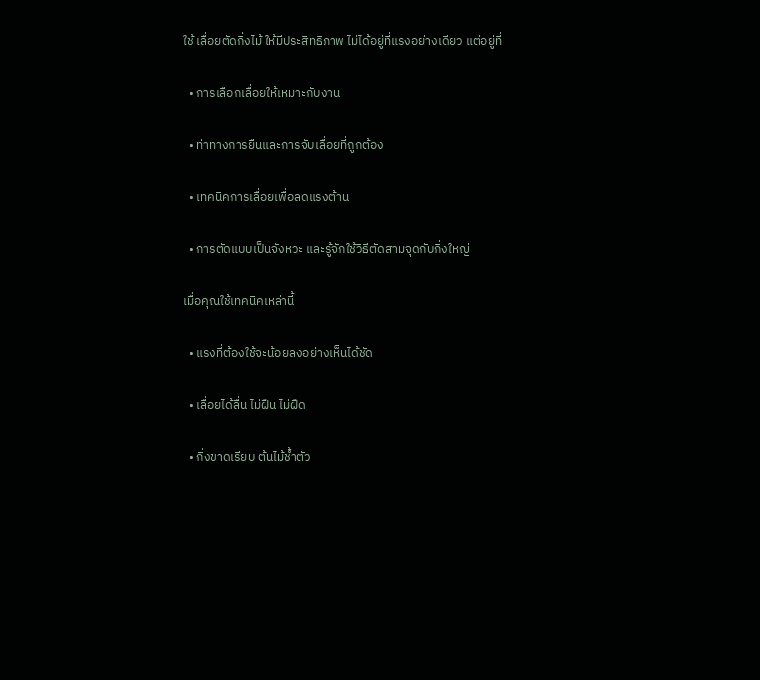ใช้ เลื่อยตัดกิ่งไม้ ให้มีประสิทธิภาพ ไม่ได้อยู่ที่แรงอย่างเดียว แต่อยู่ที่

  • การเลือกเลื่อยให้เหมาะกับงาน

  • ท่าทางการยืนและการจับเลื่อยที่ถูกต้อง

  • เทคนิคการเลื่อยเพื่อลดแรงต้าน

  • การตัดแบบเป็นจังหวะ และรู้จักใช้วิธีตัดสามจุดกับกิ่งใหญ่

เมื่อคุณใช้เทคนิคเหล่านี้

  • แรงที่ต้องใช้จะน้อยลงอย่างเห็นได้ชัด

  • เลื่อยได้ลื่น ไม่ฝืน ไม่ฝืด

  • กิ่งขาดเรียบ ต้นไม้ช้ำตัว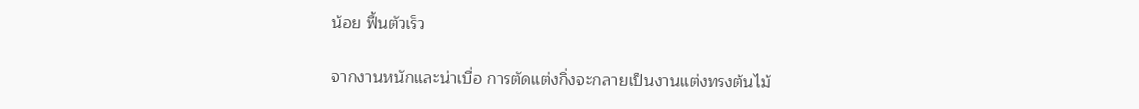น้อย ฟื้นตัวเร็ว

จากงานหนักและน่าเบื่อ การตัดแต่งกิ่งจะกลายเป็นงานแต่งทรงต้นไม้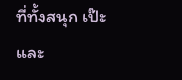ที่ทั้งสนุก เป๊ะ และ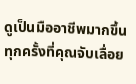ดูเป็นมืออาชีพมากขึ้นทุกครั้งที่คุณจับเลื่อย